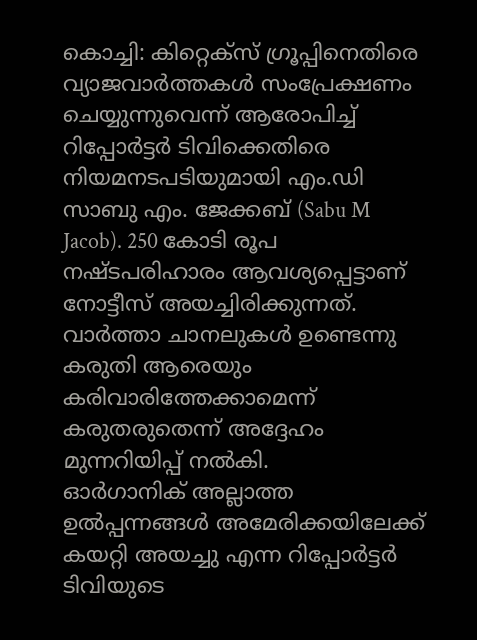കൊച്ചി: കിറ്റെക്സ് ഗ്രൂപ്പിനെതിരെ വ്യാജവാർത്തകൾ സംപ്രേക്ഷണം ചെയ്യുന്നുവെന്ന് ആരോപിച്ച് റിപ്പോർട്ടർ ടിവിക്കെതിരെ നിയമനടപടിയുമായി എം.ഡി സാബു എം. ജേക്കബ് (Sabu M Jacob). 250 കോടി രൂപ നഷ്ടപരിഹാരം ആവശ്യപ്പെട്ടാണ് നോട്ടീസ് അയച്ചിരിക്കുന്നത്. വാർത്താ ചാനലുകൾ ഉണ്ടെന്നു കരുതി ആരെയും കരിവാരിത്തേക്കാമെന്ന് കരുതരുതെന്ന് അദ്ദേഹം മുന്നറിയിപ്പ് നൽകി.
ഓർഗാനിക് അല്ലാത്ത ഉൽപ്പന്നങ്ങൾ അമേരിക്കയിലേക്ക് കയറ്റി അയച്ചു എന്ന റിപ്പോർട്ടർ ടിവിയുടെ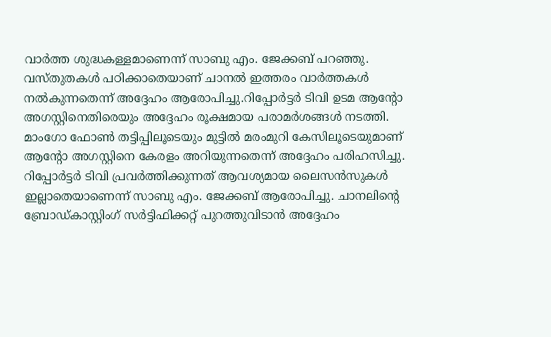വാർത്ത ശുദ്ധകള്ളമാണെന്ന് സാബു എം. ജേക്കബ് പറഞ്ഞു. വസ്തുതകൾ പഠിക്കാതെയാണ് ചാനൽ ഇത്തരം വാർത്തകൾ നൽകുന്നതെന്ന് അദ്ദേഹം ആരോപിച്ചു.റിപ്പോർട്ടർ ടിവി ഉടമ ആന്റോ അഗസ്റ്റിനെതിരെയും അദ്ദേഹം രൂക്ഷമായ പരാമർശങ്ങൾ നടത്തി. മാംഗോ ഫോൺ തട്ടിപ്പിലൂടെയും മുട്ടിൽ മരംമുറി കേസിലൂടെയുമാണ് ആന്റോ അഗസ്റ്റിനെ കേരളം അറിയുന്നതെന്ന് അദ്ദേഹം പരിഹസിച്ചു.
റിപ്പോർട്ടർ ടിവി പ്രവർത്തിക്കുന്നത് ആവശ്യമായ ലൈസൻസുകൾ ഇല്ലാതെയാണെന്ന് സാബു എം. ജേക്കബ് ആരോപിച്ചു. ചാനലിന്റെ ബ്രോഡ്കാസ്റ്റിംഗ് സർട്ടിഫിക്കറ്റ് പുറത്തുവിടാൻ അദ്ദേഹം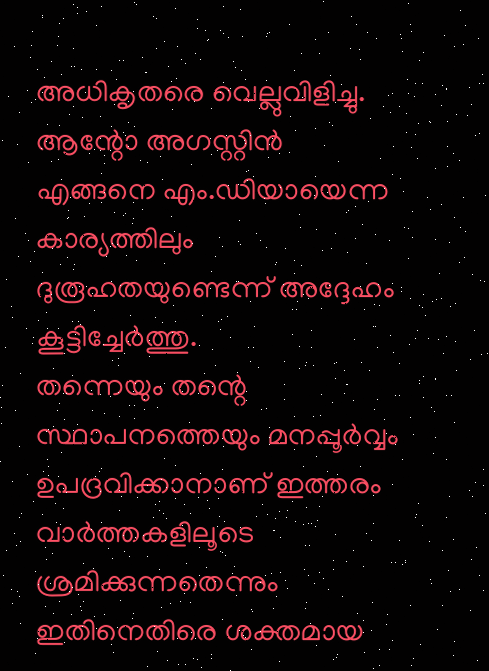അധികൃതരെ വെല്ലുവിളിച്ചു. ആന്റോ അഗസ്റ്റിൻ എങ്ങനെ എം.ഡിയായെന്ന കാര്യത്തിലും ദുരൂഹതയുണ്ടെന്ന് അദ്ദേഹം കൂട്ടിച്ചേർത്തു.
തന്നെയും തന്റെ സ്ഥാപനത്തെയും മനപ്പൂർവ്വം ഉപദ്രവിക്കാനാണ് ഇത്തരം വാർത്തകളിലൂടെ ശ്രമിക്കുന്നതെന്നും ഇതിനെതിരെ ശക്തമായ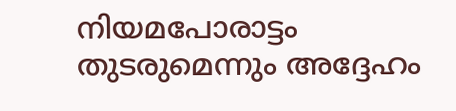നിയമപോരാട്ടം തുടരുമെന്നും അദ്ദേഹം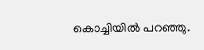കൊച്ചിയിൽ പറഞ്ഞു.